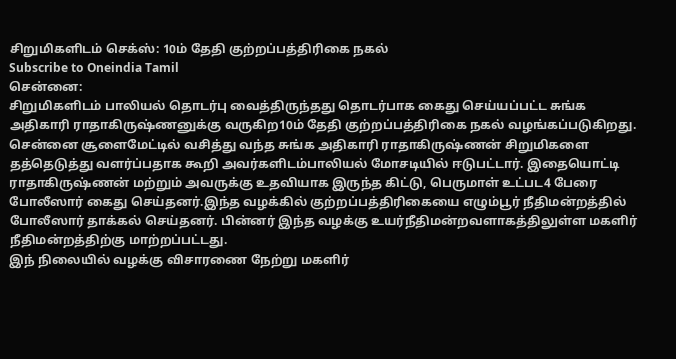சிறுமிகளிடம் செக்ஸ்: 10ம் தேதி குற்றப்பத்திரிகை நகல்
Subscribe to Oneindia Tamil
சென்னை:
சிறுமிகளிடம் பாலியல் தொடர்பு வைத்திருந்தது தொடர்பாக கைது செய்யப்பட்ட சுங்க அதிகாரி ராதாகிருஷ்ணனுக்கு வருகிற10ம் தேதி குற்றப்பத்திரிகை நகல் வழங்கப்படுகிறது.
சென்னை சூளைமேட்டில் வசித்து வந்த சுங்க அதிகாரி ராதாகிருஷ்ணன் சிறுமிகளை தத்தெடுத்து வளர்ப்பதாக கூறி அவர்களிடம்பாலியல் மோசடியில் ஈடுபட்டார். இதையொட்டி ராதாகிருஷ்ணன் மற்றும் அவருக்கு உதவியாக இருந்த கிட்டு, பெருமாள் உட்பட4 பேரை போலீஸார் கைது செய்தனர்.இந்த வழக்கில் குற்றப்பத்திரிகையை எழும்பூர் நீதிமன்றத்தில் போலீஸார் தாக்கல் செய்தனர். பின்னர் இந்த வழக்கு உயர்நீதிமன்றவளாகத்திலுள்ள மகளிர் நீதிமன்றத்திற்கு மாற்றப்பட்டது.
இந் நிலையில் வழக்கு விசாரணை நேற்று மகளிர்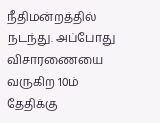நீதிமன்றத்தில் நடந்து. அப்போது விசாரணையை வருகிற 10ம் தேதிக்கு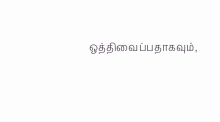ஒத்திவைப்பதாகவும்,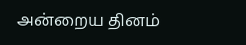அன்றைய தினம்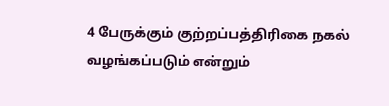4 பேருக்கும் குற்றப்பத்திரிகை நகல் வழங்கப்படும் என்றும்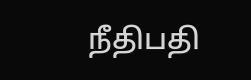நீதிபதி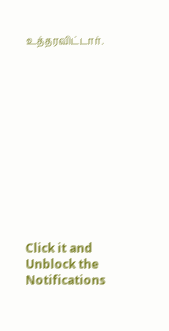உத்தரவிட்டார்.












Click it and Unblock the Notifications